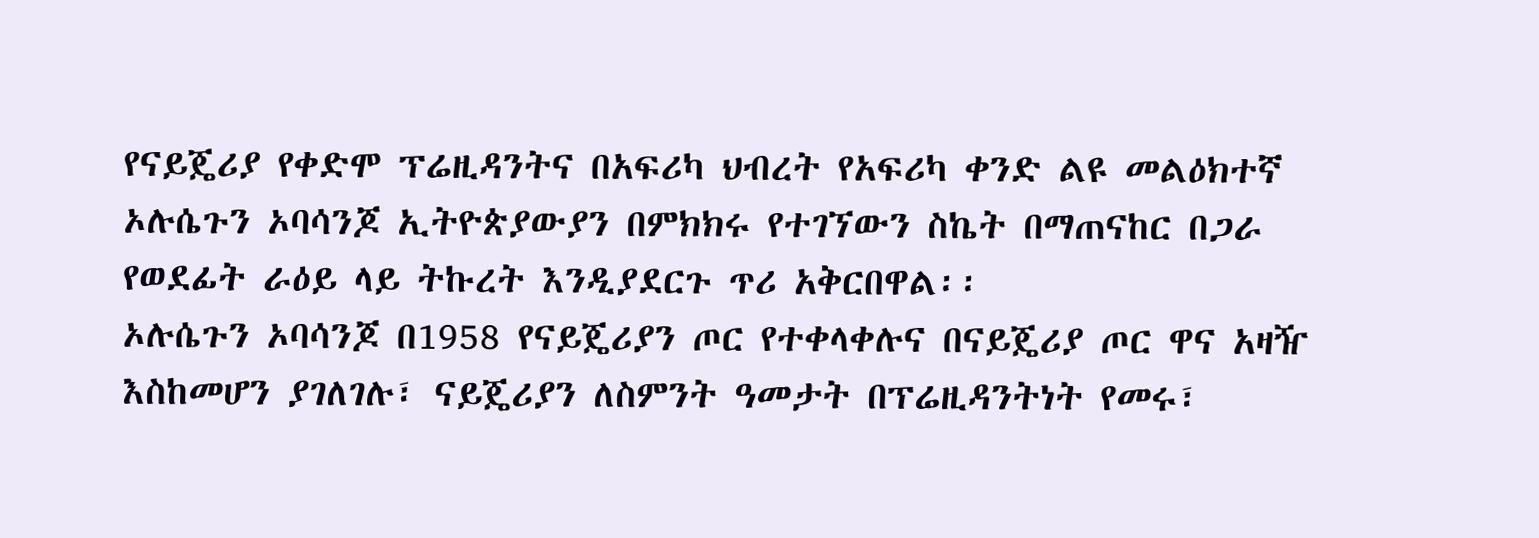የናይጄሪያ የቀድሞ ፕሬዚዳንትና በአፍሪካ ህብረት የአፍሪካ ቀንድ ልዩ መልዕክተኛ ኦሉሴጉን ኦባሳንጆ ኢትዮጵያውያን በምክክሩ የተገኘውን ስኬት በማጠናከር በጋራ የወደፊት ራዕይ ላይ ትኩረት እንዲያደርጉ ጥሪ አቅርበዋል፡፡
ኦሉሴጉን ኦባሳንጆ በ1958 የናይጄሪያን ጦር የተቀላቀሉና በናይጄሪያ ጦር ዋና አዛዥ እስከመሆን ያገለገሉ፣ ናይጄሪያን ለስምንት ዓመታት በፕሬዚዳንትነት የመሩ፣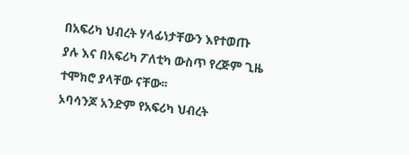በአፍሪካ ህብረት ሃላፊነታቸውን እየተወጡ ያሉ እና በአፍሪካ ፖለቲካ ውስጥ የረጅም ጊዜ ተሞክሮ ያላቸው ናቸው፡፡
ኦባሳንጆ አንድም የአፍሪካ ህብረት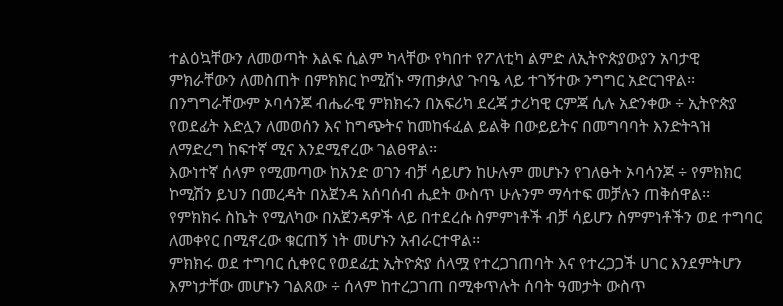ተልዕኳቸውን ለመወጣት እልፍ ሲልም ካላቸው የካበተ የፖለቲካ ልምድ ለኢትዮጵያውያን አባታዊ ምክራቸውን ለመስጠት በምክክር ኮሚሽኑ ማጠቃለያ ጉባዔ ላይ ተገኝተው ንግግር አድርገዋል፡፡
በንግግራቸውም ኦባሳንጆ ብሔራዊ ምክክሩን በአፍሪካ ደረጃ ታሪካዊ ርምጃ ሲሉ አድንቀው ÷ ኢትዮጵያ የወደፊት እድሏን ለመወሰን እና ከግጭትና ከመከፋፈል ይልቅ በውይይትና በመግባባት እንድትጓዝ ለማድረግ ከፍተኛ ሚና እንደሚኖረው ገልፀዋል፡፡
እውነተኛ ሰላም የሚመጣው ከአንድ ወገን ብቻ ሳይሆን ከሁሉም መሆኑን የገለፁት ኦባሳንጆ ÷ የምክክር ኮሚሽን ይህን በመረዳት በአጀንዳ አሰባሰብ ሒደት ውስጥ ሁሉንም ማሳተፍ መቻሉን ጠቅሰዋል፡፡
የምክክሩ ስኬት የሚለካው በአጀንዳዎች ላይ በተደረሱ ስምምነቶች ብቻ ሳይሆን ስምምነቶችን ወደ ተግባር ለመቀየር በሚኖረው ቁርጠኝ ነት መሆኑን አብራርተዋል፡፡
ምክክሩ ወደ ተግባር ሲቀየር የወደፊቷ ኢትዮጵያ ሰላሟ የተረጋገጠባት እና የተረጋጋች ሀገር እንደምትሆን እምነታቸው መሆኑን ገልጸው ÷ ሰላም ከተረጋገጠ በሚቀጥሉት ሰባት ዓመታት ውስጥ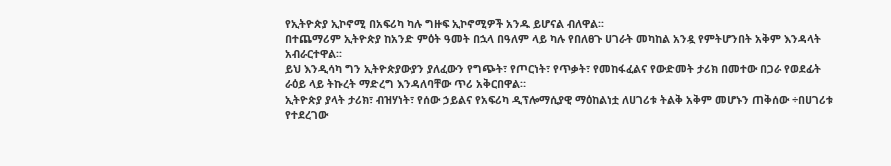የኢትዮጵያ ኢኮኖሚ በአፍሪካ ካሉ ግዙፍ ኢኮኖሚዎች አንዱ ይሆናል ብለዋል፡፡
በተጨማሪም ኢትዮጵያ ከአንድ ምዕት ዓመት በኋላ በዓለም ላይ ካሉ የበለፀጉ ሀገራት መካከል አንዷ የምትሆንበት አቅም እንዳላት አብራርተዋል፡፡
ይህ እንዲሳካ ግን ኢትዮጵያውያን ያለፈውን የግጭት፣ የጦርነት፣ የጥቃት፣ የመከፋፈልና የውድመት ታሪክ በመተው በጋራ የወደፊት ራዕይ ላይ ትኩረት ማድረግ እንዳለባቸው ጥሪ አቅርበዋል።
ኢትዮጵያ ያላት ታሪክ፣ ብዝሃነት፣ የሰው ኃይልና የአፍሪካ ዲፕሎማሲያዊ ማዕከልነቷ ለሀገሪቱ ትልቅ አቅም መሆኑን ጠቅሰው ÷በሀገሪቱ የተደረገው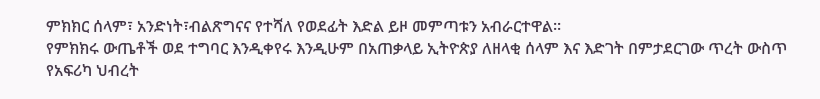ምክክር ሰላም፣ አንድነት፣ብልጽግናና የተሻለ የወደፊት እድል ይዞ መምጣቱን አብራርተዋል፡፡
የምክክሩ ውጤቶች ወደ ተግባር እንዲቀየሩ እንዲሁም በአጠቃላይ ኢትዮጵያ ለዘላቂ ሰላም እና እድገት በምታደርገው ጥረት ውስጥ የአፍሪካ ህብረት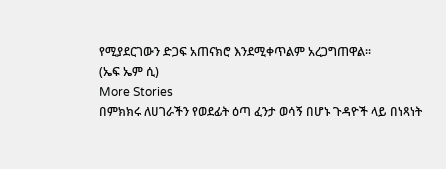የሚያደርገውን ድጋፍ አጠናክሮ እንደሚቀጥልም አረጋግጠዋል፡፡
(ኤፍ ኤም ሲ)
More Stories
በምክክሩ ለሀገራችን የወደፊት ዕጣ ፈንታ ወሳኝ በሆኑ ጉዳዮች ላይ በነጻነት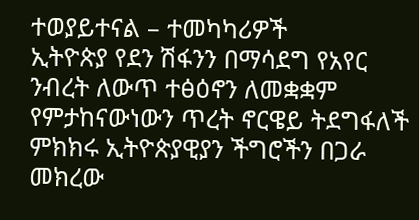ተወያይተናል – ተመካካሪዎች
ኢትዮጵያ የደን ሽፋንን በማሳደግ የአየር ንብረት ለውጥ ተፅዕኖን ለመቋቋም የምታከናውነውን ጥረት ኖርዌይ ትደግፋለች
ምክክሩ ኢትዮጵያዊያን ችግሮችን በጋራ መክረው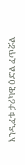እንዲፈቱ ታሪካዊ ዕድል ፈጥሯል